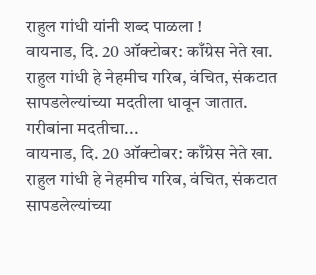राहुल गांधी यांनी शब्द पाळला !
वायनाड, दि. 20 ऑक्टोबर: काँग्रेस नेते खा. राहुल गांधी हे नेहमीच गरिब, वंचित, संकटात सापडलेल्यांच्या मदतीला धावून जातात. गरीबांना मदतीचा...
वायनाड, दि. 20 ऑक्टोबर: काँग्रेस नेते खा. राहुल गांधी हे नेहमीच गरिब, वंचित, संकटात सापडलेल्यांच्या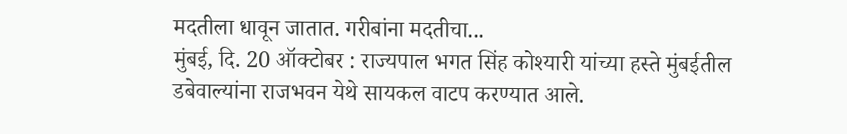मदतीला धावून जातात. गरीबांना मदतीचा...
मुंबई, दि. 20 ऑक्टोबर : राज्यपाल भगत सिंह कोश्यारी यांच्या हस्ते मुंबईतील डबेवाल्यांना राजभवन येथे सायकल वाटप करण्यात आले.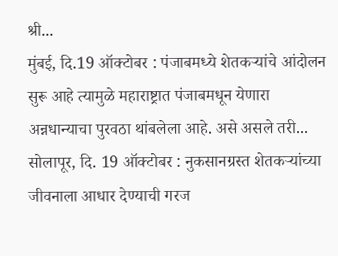श्री...
मुंबई, दि.19 ऑक्टोबर : पंजाबमध्ये शेतकऱ्यांचे आंदोलन सुरू आहे त्यामुळे महाराष्ट्रात पंजाबमधून येणारा अन्नधान्याचा पुरवठा थांबलेला आहे. असे असले तरी...
सोलापूर, दि. 19 ऑक्टोबर : नुकसानग्रस्त शेतकऱ्यांच्या जीवनाला आधार देण्याची गरज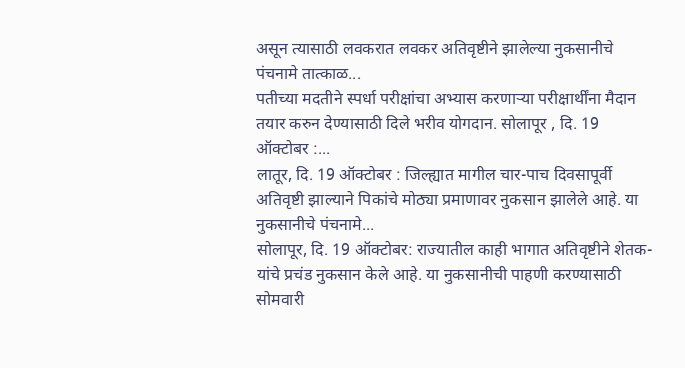असून त्यासाठी लवकरात लवकर अतिवृष्टीने झालेल्या नुकसानीचे पंचनामे तात्काळ...
पतीच्या मदतीने स्पर्धा परीक्षांचा अभ्यास करणाऱ्या परीक्षार्थींना मैदान तयार करुन देण्यासाठी दिले भरीव योगदान. सोलापूर , दि. 19 ऑक्टोबर :...
लातूर, दि. 19 ऑक्टोबर : जिल्ह्यात मागील चार-पाच दिवसापूर्वी अतिवृष्टी झाल्याने पिकांचे मोठ्या प्रमाणावर नुकसान झालेले आहे. या नुकसानीचे पंचनामे...
सोलापूर, दि. 19 ऑक्टोबर: राज्यातील काही भागात अतिवृष्टीने शेतक-यांचे प्रचंड नुकसान केले आहे. या नुकसानीची पाहणी करण्यासाठी सोमवारी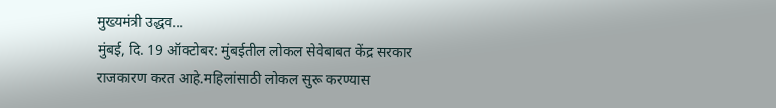मुख्यमंत्री उद्धव...
मुंबई, दि. 19 ऑक्टोबर: मुंबईतील लोकल सेवेबाबत केंद्र सरकार राजकारण करत आहे.महिलांसाठी लोकल सुरू करण्यास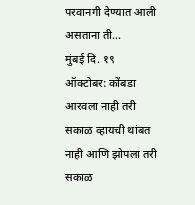परवानगी देण्यात आली असताना ती...
मुंबई दि. १९ ऑक्टोबर: कोंबडा आरवला नाही तरी सकाळ व्हायची थांबत नाही आणि झोपला तरी सकाळ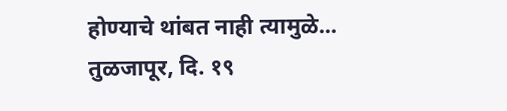होण्याचे थांबत नाही त्यामुळे...
तुळजापूर, दि. १९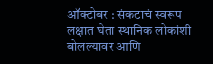ऑक्टोबर : संकटाचं स्वरूप लक्षात घेता स्थानिक लोकांशी बोलल्यावर आणि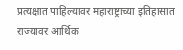प्रत्यक्षात पाहिल्यावर महाराष्ट्राच्या इतिहासात राज्यावर आर्थिक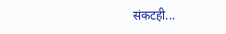संकटही...